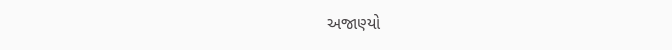અજાણ્યો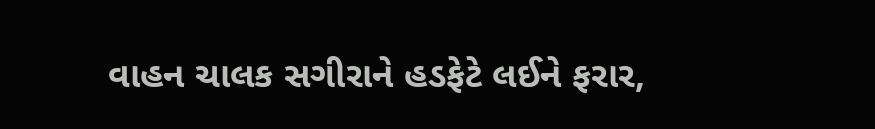વાહન ચાલક સગીરાને હડફેટે લઈને ફરાર,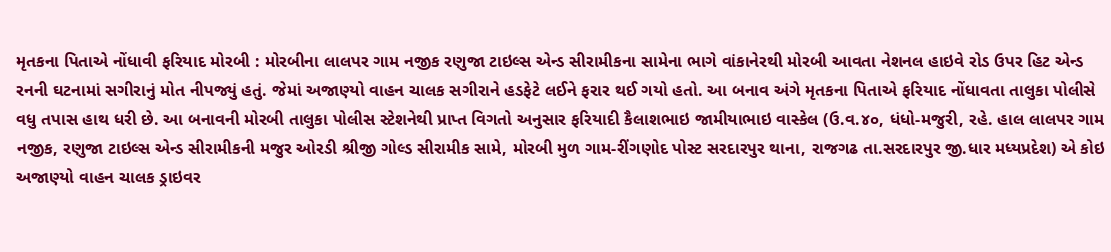મૃતકના પિતાએ નોંધાવી ફરિયાદ મોરબી : મોરબીના લાલપર ગામ નજીક રણુજા ટાઇલ્સ એન્ડ સીરામીકના સામેના ભાગે વાંકાનેરથી મોરબી આવતા નેશનલ હાઇવે રોડ ઉપર હિટ એન્ડ રનની ઘટનામાં સગીરાનું મોત નીપજ્યું હતું. જેમાં અજાણ્યો વાહન ચાલક સગીરાને હડફેટે લઈને ફરાર થઈ ગયો હતો. આ બનાવ અંગે મૃતકના પિતાએ ફરિયાદ નોંધાવતા તાલુકા પોલીસે વધુ તપાસ હાથ ધરી છે. આ બનાવની મોરબી તાલુકા પોલીસ સ્ટેશનેથી પ્રાપ્ત વિગતો અનુસાર ફરિયાદી કૈલાશભાઇ જામીયાભાઇ વાસ્કેલ (ઉ.વ.૪૦, ધંધો-મજુરી, રહે. હાલ લાલપર ગામ નજીક, રણુજા ટાઇલ્સ એન્ડ સીરામીકની મજુર ઓરડી શ્રીજી ગોલ્ડ સીરામીક સામે, મોરબી મુળ ગામ-રીંગણોદ પોસ્ટ સરદારપુર થાના, રાજગઢ તા.સરદારપુર જી.ધાર મધ્યપ્રદેશ) એ કોઇ અજાણ્યો વાહન ચાલક ડ્રાઇવર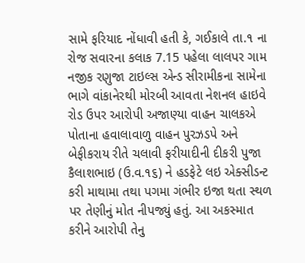સામે ફરિયાદ નોંધાવી હતી કે, ગઈકાલે તા.૧ ના રોજ સવારના કલાક 7.15 પહેલા લાલપર ગામ નજીક રણુજા ટાઇલ્સ એન્ડ સીરામીકના સામેના ભાગે વાંકાનેરથી મોરબી આવતા નેશનલ હાઇવે રોડ ઉપર આરોપી અજાણ્યા વાહન ચાલકએ પોતાના હવાલાવાળુ વાહન પુરઝડપે અને બેફીકરાય રીતે ચલાવી ફરીયાદીની દીકરી પુજા કૈલાશભાઇ (ઉ.વ.૧૬) ને હડફેટે લઇ એક્સીડન્ટ કરી માથામા તથા પગમા ગંભીર ઇજા થતા સ્થળ પર તેણીનું મોત નીપજ્યું હતું. આ અકસ્માત કરીને આરોપી તેનુ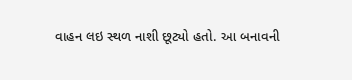વાહન લઇ સ્થળ નાશી છૂટ્યો હતો. આ બનાવની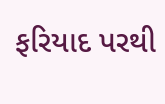ફરિયાદ પરથી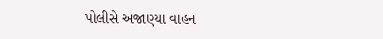પોલીસે અજાણ્યા વાહન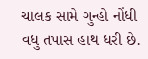ચાલક સામે ગુન્હો નોંધી વધુ તપાસ હાથ ધરી છે.